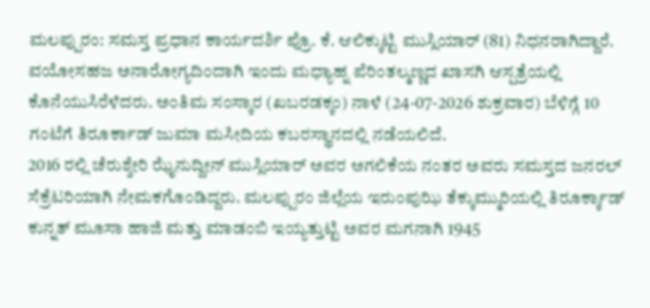ಮಲಪ್ಪುರಂ: ಸಮಸ್ತ ಪ್ರಧಾನ ಕಾರ್ಯದರ್ಶಿ ಪ್ರೊ. ಕೆ. ಆಲಿಕ್ಕುಟ್ಟಿ ಮುಸ್ಲಿಯಾರ್ (81) ನಿಧನರಾಗಿದ್ದಾರೆ. ವಯೋಸಹಜ ಅನಾರೋಗ್ಯದಿಂದಾಗಿ ಇಂದು ಮಧ್ಯಾಹ್ನ ಪೆರಿಂತಲ್ಮಣ್ಣದ ಖಾಸಗಿ ಆಸ್ಪತ್ರೆಯಲ್ಲಿ ಕೊನೆಯುಸಿರೆಳೆದರು. ಅಂತಿಮ ಸಂಸ್ಕಾರ (ಖಬರಡಕ್ಕಂ) ನಾಳೆ (24-07-2026 ಶುಕ್ರವಾರ) ಬೆಳಿಗ್ಗೆ 10 ಗಂಟೆಗೆ ತಿರೂರ್ಕಾಡ್ ಜುಮಾ ಮಸೀದಿಯ ಕಬರಸ್ಥಾನದಲ್ಲಿ ನಡೆಯಲಿದೆ.
2016 ರಲ್ಲಿ ಚೆರುಶ್ಶೇರಿ ಝೈನುದ್ದೀನ್ ಮುಸ್ಲಿಯಾರ್ ಅವರ ಅಗಲಿಕೆಯ ನಂತರ ಅವರು ಸಮಸ್ತದ ಜನರಲ್ ಸೆಕ್ರೆಟರಿಯಾಗಿ ನೇಮಕಗೊಂಡಿದ್ದರು. ಮಲಪ್ಪುರಂ ಜಿಲ್ಲೆಯ ಇರುಂಪುಝಿ ತೆಕ್ಕುಮ್ಮುರಿಯಲ್ಲಿ ತಿರೂರ್ಕ್ಕಾಡ್ ಕುನ್ನತ್ ಮೂಸಾ ಹಾಜಿ ಮತ್ತು ಮಾಡಂಬಿ ಇಯ್ಯತ್ತುಟ್ಟಿ ಅವರ ಮಗನಾಗಿ 1945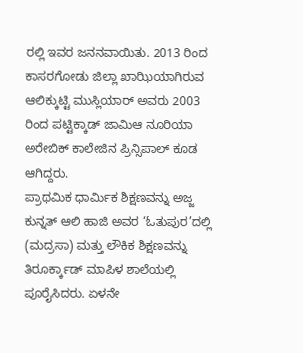ರಲ್ಲಿ ಇವರ ಜನನವಾಯಿತು. 2013 ರಿಂದ ಕಾಸರಗೋಡು ಜಿಲ್ಲಾ ಖಾಝಿಯಾಗಿರುವ ಆಲಿಕ್ಕುಟ್ಟಿ ಮುಸ್ಲಿಯಾರ್ ಅವರು 2003 ರಿಂದ ಪಟ್ಟಿಕ್ಕಾಡ್ ಜಾಮಿಆ ನೂರಿಯಾ ಅರೇಬಿಕ್ ಕಾಲೇಜಿನ ಪ್ರಿನ್ಸಿಪಾಲ್ ಕೂಡ ಆಗಿದ್ದರು.
ಪ್ರಾಥಮಿಕ ಧಾರ್ಮಿಕ ಶಿಕ್ಷಣವನ್ನು ಅಜ್ಜ ಕುನ್ನತ್ ಆಲಿ ಹಾಜಿ ಅವರ ‘ಓತುಪುರ’ದಲ್ಲಿ (ಮದ್ರಸಾ) ಮತ್ತು ಲೌಕಿಕ ಶಿಕ್ಷಣವನ್ನು ತಿರೂರ್ಕ್ಕಾಡ್ ಮಾಪಿಳ ಶಾಲೆಯಲ್ಲಿ ಪೂರೈಸಿದರು. ಏಳನೇ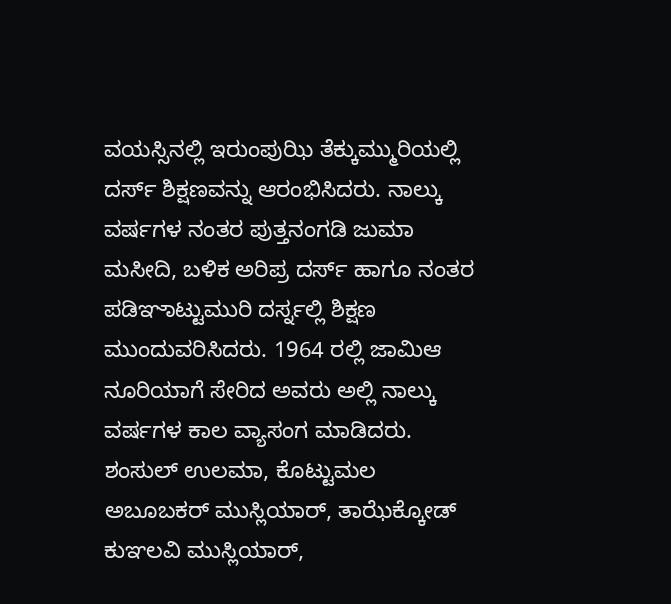ವಯಸ್ಸಿನಲ್ಲಿ ಇರುಂಪುಝಿ ತೆಕ್ಕುಮ್ಮುರಿಯಲ್ಲಿ ದರ್ಸ್ ಶಿಕ್ಷಣವನ್ನು ಆರಂಭಿಸಿದರು. ನಾಲ್ಕು ವರ್ಷಗಳ ನಂತರ ಪುತ್ತನಂಗಡಿ ಜುಮಾ ಮಸೀದಿ, ಬಳಿಕ ಅರಿಪ್ರ ದರ್ಸ್ ಹಾಗೂ ನಂತರ ಪಡಿಞಾಟ್ಟುಮುರಿ ದರ್ಸ್ನಲ್ಲಿ ಶಿಕ್ಷಣ ಮುಂದುವರಿಸಿದರು. 1964 ರಲ್ಲಿ ಜಾಮಿಆ ನೂರಿಯಾಗೆ ಸೇರಿದ ಅವರು ಅಲ್ಲಿ ನಾಲ್ಕು ವರ್ಷಗಳ ಕಾಲ ವ್ಯಾಸಂಗ ಮಾಡಿದರು.
ಶಂಸುಲ್ ಉಲಮಾ, ಕೊಟ್ಟುಮಲ ಅಬೂಬಕರ್ ಮುಸ್ಲಿಯಾರ್, ತಾಝೆಕ್ಕೋಡ್ ಕುಞಲವಿ ಮುಸ್ಲಿಯಾರ್,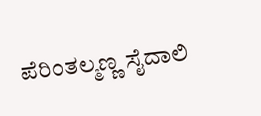ಪೆರಿಂತಲ್ಮಣ್ಣ ಸೈದಾಲಿ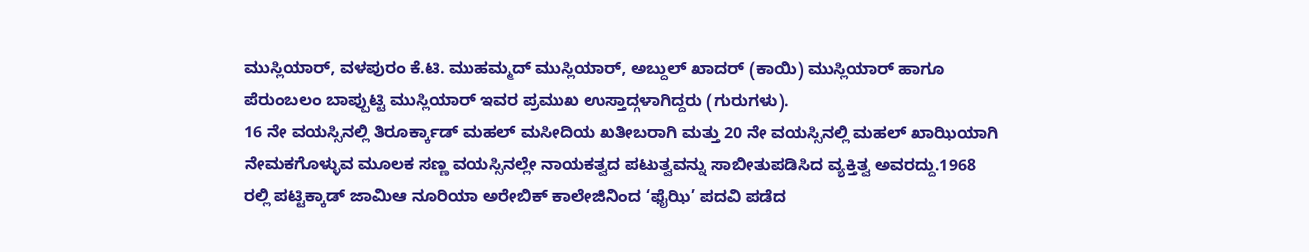ಮುಸ್ಲಿಯಾರ್, ವಳಪುರಂ ಕೆ.ಟಿ. ಮುಹಮ್ಮದ್ ಮುಸ್ಲಿಯಾರ್, ಅಬ್ದುಲ್ ಖಾದರ್ (ಕಾಯಿ) ಮುಸ್ಲಿಯಾರ್ ಹಾಗೂ ಪೆರುಂಬಲಂ ಬಾಪ್ಪುಟ್ಟಿ ಮುಸ್ಲಿಯಾರ್ ಇವರ ಪ್ರಮುಖ ಉಸ್ತಾದ್ಗಳಾಗಿದ್ದರು (ಗುರುಗಳು).
16 ನೇ ವಯಸ್ಸಿನಲ್ಲಿ ತಿರೂರ್ಕ್ಕಾಡ್ ಮಹಲ್ ಮಸೀದಿಯ ಖತೀಬರಾಗಿ ಮತ್ತು 20 ನೇ ವಯಸ್ಸಿನಲ್ಲಿ ಮಹಲ್ ಖಾಝಿಯಾಗಿ ನೇಮಕಗೊಳ್ಳುವ ಮೂಲಕ ಸಣ್ಣ ವಯಸ್ಸಿನಲ್ಲೇ ನಾಯಕತ್ವದ ಪಟುತ್ವವನ್ನು ಸಾಬೀತುಪಡಿಸಿದ ವ್ಯಕ್ತಿತ್ವ ಅವರದ್ದು.1968 ರಲ್ಲಿ ಪಟ್ಟಿಕ್ಕಾಡ್ ಜಾಮಿಆ ನೂರಿಯಾ ಅರೇಬಿಕ್ ಕಾಲೇಜಿನಿಂದ ‘ಫೈಝಿ’ ಪದವಿ ಪಡೆದ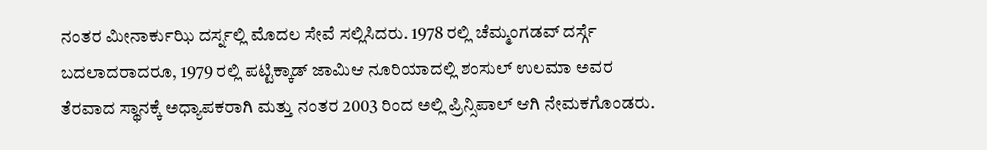ನಂತರ ಮೀನಾರ್ಕುಝಿ ದರ್ಸ್ನಲ್ಲಿ ಮೊದಲ ಸೇವೆ ಸಲ್ಲಿಸಿದರು. 1978 ರಲ್ಲಿ ಚೆಮ್ಮಂಗಡವ್ ದರ್ಸ್ಗೆ ಬದಲಾದರಾದರೂ, 1979 ರಲ್ಲಿ ಪಟ್ಟಿಕ್ಕಾಡ್ ಜಾಮಿಆ ನೂರಿಯಾದಲ್ಲಿ ಶಂಸುಲ್ ಉಲಮಾ ಅವರ ತೆರವಾದ ಸ್ಥಾನಕ್ಕೆ ಅಧ್ಯಾಪಕರಾಗಿ ಮತ್ತು ನಂತರ 2003 ರಿಂದ ಅಲ್ಲಿ ಪ್ರಿನ್ಸಿಪಾಲ್ ಆಗಿ ನೇಮಕಗೊಂಡರು.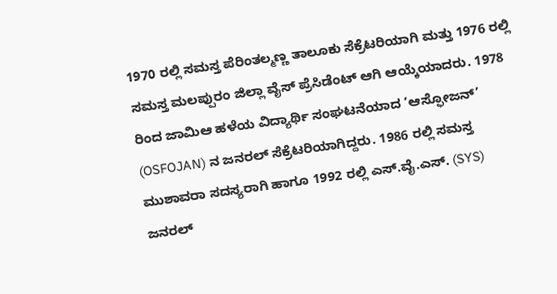1970 ರಲ್ಲಿ ಸಮಸ್ತ ಪೆರಿಂತಲ್ಮಣ್ಣ ತಾಲೂಕು ಸೆಕ್ರೆಟರಿಯಾಗಿ ಮತ್ತು 1976 ರಲ್ಲಿ ಸಮಸ್ತ ಮಲಪ್ಪುರಂ ಜಿಲ್ಲಾ ವೈಸ್ ಪ್ರೆಸಿಡೆಂಟ್ ಆಗಿ ಆಯ್ಕೆಯಾದರು. 1978 ರಿಂದ ಜಾಮಿಆ ಹಳೆಯ ವಿದ್ಯಾರ್ಥಿ ಸಂಘಟನೆಯಾದ ‘ಆಸ್ಫೋಜನ್’ (OSFOJAN) ನ ಜನರಲ್ ಸೆಕ್ರೆಟರಿಯಾಗಿದ್ದರು. 1986 ರಲ್ಲಿ ಸಮಸ್ತ ಮುಶಾವರಾ ಸದಸ್ಯರಾಗಿ ಹಾಗೂ 1992 ರಲ್ಲಿ ಎಸ್.ವೈ.ಎಸ್. (SYS) ಜನರಲ್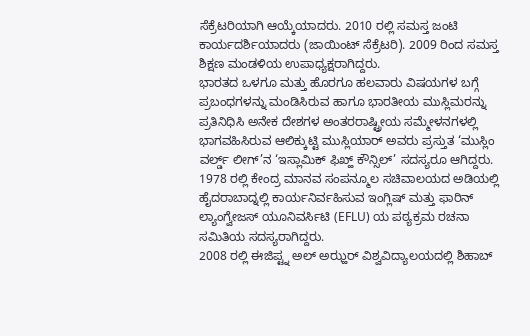ಸೆಕ್ರೆಟರಿಯಾಗಿ ಆಯ್ಕೆಯಾದರು. 2010 ರಲ್ಲಿ ಸಮಸ್ತ ಜಂಟಿ ಕಾರ್ಯದರ್ಶಿಯಾದರು (ಜಾಯಿಂಟ್ ಸೆಕ್ರೆಟರಿ). 2009 ರಿಂದ ಸಮಸ್ತ ಶಿಕ್ಷಣ ಮಂಡಳಿಯ ಉಪಾಧ್ಯಕ್ಷರಾಗಿದ್ದರು.
ಭಾರತದ ಒಳಗೂ ಮತ್ತು ಹೊರಗೂ ಹಲವಾರು ವಿಷಯಗಳ ಬಗ್ಗೆ ಪ್ರಬಂಧಗಳನ್ನು ಮಂಡಿಸಿರುವ ಹಾಗೂ ಭಾರತೀಯ ಮುಸ್ಲಿಮರನ್ನು ಪ್ರತಿನಿಧಿಸಿ ಅನೇಕ ದೇಶಗಳ ಅಂತರರಾಷ್ಟ್ರೀಯ ಸಮ್ಮೇಳನಗಳಲ್ಲಿ ಭಾಗವಹಿಸಿರುವ ಆಲಿಕ್ಕುಟ್ಟಿ ಮುಸ್ಲಿಯಾರ್ ಅವರು ಪ್ರಸ್ತುತ ‘ಮುಸ್ಲಿಂ ವರ್ಲ್ಡ್ ಲೀಗ್’ನ ‘ಇಸ್ಲಾಮಿಕ್ ಫಿಖ್ಹ್ ಕೌನ್ಸಿಲ್’ ಸದಸ್ಯರೂ ಆಗಿದ್ದರು. 1978 ರಲ್ಲಿ ಕೇಂದ್ರ ಮಾನವ ಸಂಪನ್ಮೂಲ ಸಚಿವಾಲಯದ ಅಡಿಯಲ್ಲಿ ಹೈದರಾಬಾದ್ನಲ್ಲಿ ಕಾರ್ಯನಿರ್ವಹಿಸುವ ಇಂಗ್ಲಿಷ್ ಮತ್ತು ಫಾರಿನ್ ಲ್ಯಾಂಗ್ವೇಜಸ್ ಯೂನಿವರ್ಸಿಟಿ (EFLU) ಯ ಪಠ್ಯಕ್ರಮ ರಚನಾ ಸಮಿತಿಯ ಸದಸ್ಯರಾಗಿದ್ದರು.
2008 ರಲ್ಲಿ ಈಜಿಪ್ಟ್ನ ಅಲ್ ಅಝ್ಹರ್ ವಿಶ್ವವಿದ್ಯಾಲಯದಲ್ಲಿ ಶಿಹಾಬ್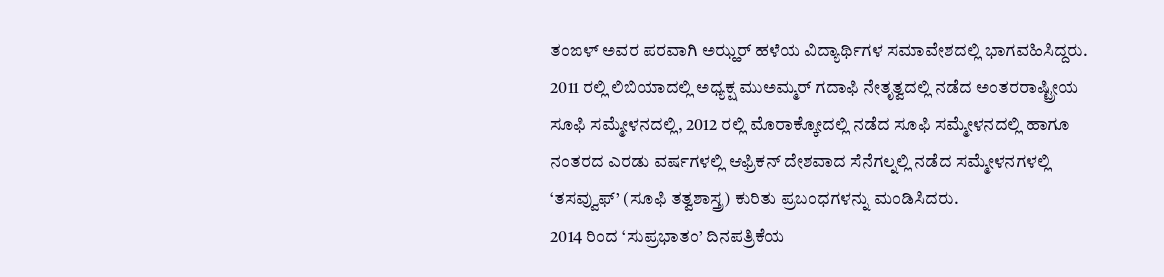ತಂಙಳ್ ಅವರ ಪರವಾಗಿ ಅಝ್ಹರ್ ಹಳೆಯ ವಿದ್ಯಾರ್ಥಿಗಳ ಸಮಾವೇಶದಲ್ಲಿ ಭಾಗವಹಿಸಿದ್ದರು. 2011 ರಲ್ಲಿ ಲಿಬಿಯಾದಲ್ಲಿ ಅಧ್ಯಕ್ಷ ಮುಅಮ್ಮರ್ ಗದಾಫಿ ನೇತೃತ್ವದಲ್ಲಿ ನಡೆದ ಅಂತರರಾಷ್ಟ್ರೀಯ ಸೂಫಿ ಸಮ್ಮೇಳನದಲ್ಲಿ, 2012 ರಲ್ಲಿ ಮೊರಾಕ್ಕೋದಲ್ಲಿ ನಡೆದ ಸೂಫಿ ಸಮ್ಮೇಳನದಲ್ಲಿ ಹಾಗೂ ನಂತರದ ಎರಡು ವರ್ಷಗಳಲ್ಲಿ ಆಫ್ರಿಕನ್ ದೇಶವಾದ ಸೆನೆಗಲ್ನಲ್ಲಿ ನಡೆದ ಸಮ್ಮೇಳನಗಳಲ್ಲಿ ‘ತಸವ್ವುಫ್’ (ಸೂಫಿ ತತ್ವಶಾಸ್ತ್ರ) ಕುರಿತು ಪ್ರಬಂಧಗಳನ್ನು ಮಂಡಿಸಿದರು.
2014 ರಿಂದ ‘ಸುಪ್ರಭಾತಂ’ ದಿನಪತ್ರಿಕೆಯ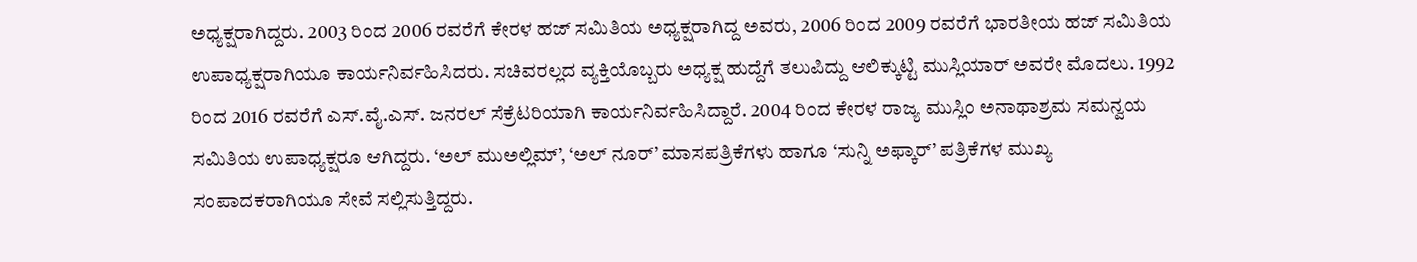ಅಧ್ಯಕ್ಷರಾಗಿದ್ದರು. 2003 ರಿಂದ 2006 ರವರೆಗೆ ಕೇರಳ ಹಜ್ ಸಮಿತಿಯ ಅಧ್ಯಕ್ಷರಾಗಿದ್ದ ಅವರು, 2006 ರಿಂದ 2009 ರವರೆಗೆ ಭಾರತೀಯ ಹಜ್ ಸಮಿತಿಯ ಉಪಾಧ್ಯಕ್ಷರಾಗಿಯೂ ಕಾರ್ಯನಿರ್ವಹಿಸಿದರು. ಸಚಿವರಲ್ಲದ ವ್ಯಕ್ತಿಯೊಬ್ಬರು ಅಧ್ಯಕ್ಷ ಹುದ್ದೆಗೆ ತಲುಪಿದ್ದು ಆಲಿಕ್ಕುಟ್ಟಿ ಮುಸ್ಲಿಯಾರ್ ಅವರೇ ಮೊದಲು. 1992 ರಿಂದ 2016 ರವರೆಗೆ ಎಸ್.ವೈ.ಎಸ್. ಜನರಲ್ ಸೆಕ್ರೆಟರಿಯಾಗಿ ಕಾರ್ಯನಿರ್ವಹಿಸಿದ್ದಾರೆ. 2004 ರಿಂದ ಕೇರಳ ರಾಜ್ಯ ಮುಸ್ಲಿಂ ಅನಾಥಾಶ್ರಮ ಸಮನ್ವಯ ಸಮಿತಿಯ ಉಪಾಧ್ಯಕ್ಷರೂ ಆಗಿದ್ದರು. ‘ಅಲ್ ಮುಅಲ್ಲಿಮ್’, ‘ಅಲ್ ನೂರ್’ ಮಾಸಪತ್ರಿಕೆಗಳು ಹಾಗೂ ‘ಸುನ್ನಿ ಅಫ್ಕಾರ್’ ಪತ್ರಿಕೆಗಳ ಮುಖ್ಯ ಸಂಪಾದಕರಾಗಿಯೂ ಸೇವೆ ಸಲ್ಲಿಸುತ್ತಿದ್ದರು.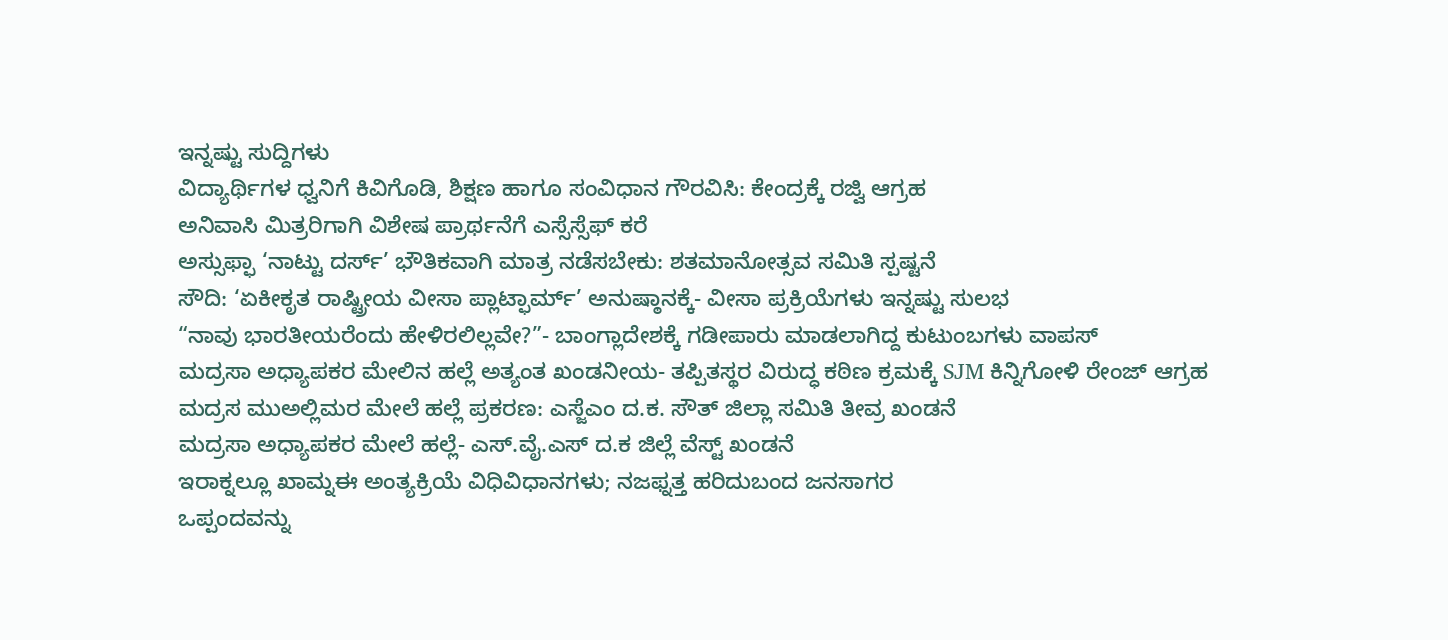ಇನ್ನಷ್ಟು ಸುದ್ದಿಗಳು
ವಿದ್ಯಾರ್ಥಿಗಳ ಧ್ವನಿಗೆ ಕಿವಿಗೊಡಿ, ಶಿಕ್ಷಣ ಹಾಗೂ ಸಂವಿಧಾನ ಗೌರವಿಸಿ: ಕೇಂದ್ರಕ್ಕೆ ರಜ್ವಿ ಆಗ್ರಹ
ಅನಿವಾಸಿ ಮಿತ್ರರಿಗಾಗಿ ವಿಶೇಷ ಪ್ರಾರ್ಥನೆಗೆ ಎಸ್ಸೆಸ್ಸೆಫ್ ಕರೆ
ಅಸ್ಸುಫ್ಫಾ ‘ನಾಟ್ಟು ದರ್ಸ್’ ಭೌತಿಕವಾಗಿ ಮಾತ್ರ ನಡೆಸಬೇಕು: ಶತಮಾನೋತ್ಸವ ಸಮಿತಿ ಸ್ಪಷ್ಟನೆ
ಸೌದಿ: ‘ಏಕೀಕೃತ ರಾಷ್ಟ್ರೀಯ ವೀಸಾ ಪ್ಲಾಟ್ಫಾರ್ಮ್’ ಅನುಷ್ಠಾನಕ್ಕೆ- ವೀಸಾ ಪ್ರಕ್ರಿಯೆಗಳು ಇನ್ನಷ್ಟು ಸುಲಭ
“ನಾವು ಭಾರತೀಯರೆಂದು ಹೇಳಿರಲಿಲ್ಲವೇ?”- ಬಾಂಗ್ಲಾದೇಶಕ್ಕೆ ಗಡೀಪಾರು ಮಾಡಲಾಗಿದ್ದ ಕುಟುಂಬಗಳು ವಾಪಸ್
ಮದ್ರಸಾ ಅಧ್ಯಾಪಕರ ಮೇಲಿನ ಹಲ್ಲೆ ಅತ್ಯಂತ ಖಂಡನೀಯ- ತಪ್ಪಿತಸ್ಥರ ವಿರುದ್ಧ ಕಠಿಣ ಕ್ರಮಕ್ಕೆ SJM ಕಿನ್ನಿಗೋಳಿ ರೇಂಜ್ ಆಗ್ರಹ
ಮದ್ರಸ ಮುಅಲ್ಲಿಮರ ಮೇಲೆ ಹಲ್ಲೆ ಪ್ರಕರಣ: ಎಸ್ಜೆಎಂ ದ.ಕ. ಸೌತ್ ಜಿಲ್ಲಾ ಸಮಿತಿ ತೀವ್ರ ಖಂಡನೆ
ಮದ್ರಸಾ ಅಧ್ಯಾಪಕರ ಮೇಲೆ ಹಲ್ಲೆ- ಎಸ್.ವೈ.ಎಸ್ ದ.ಕ ಜಿಲ್ಲೆ ವೆಸ್ಟ್ ಖಂಡನೆ
ಇರಾಕ್ನಲ್ಲೂ ಖಾಮ್ನಈ ಅಂತ್ಯಕ್ರಿಯೆ ವಿಧಿವಿಧಾನಗಳು; ನಜಫ್ನತ್ತ ಹರಿದುಬಂದ ಜನಸಾಗರ
ಒಪ್ಪಂದವನ್ನು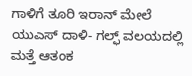ಗಾಳಿಗೆ ತೂರಿ ಇರಾನ್ ಮೇಲೆ ಯುಎಸ್ ದಾಳಿ- ಗಲ್ಫ್ ವಲಯದಲ್ಲಿ ಮತ್ತೆ ಆತಂಕ